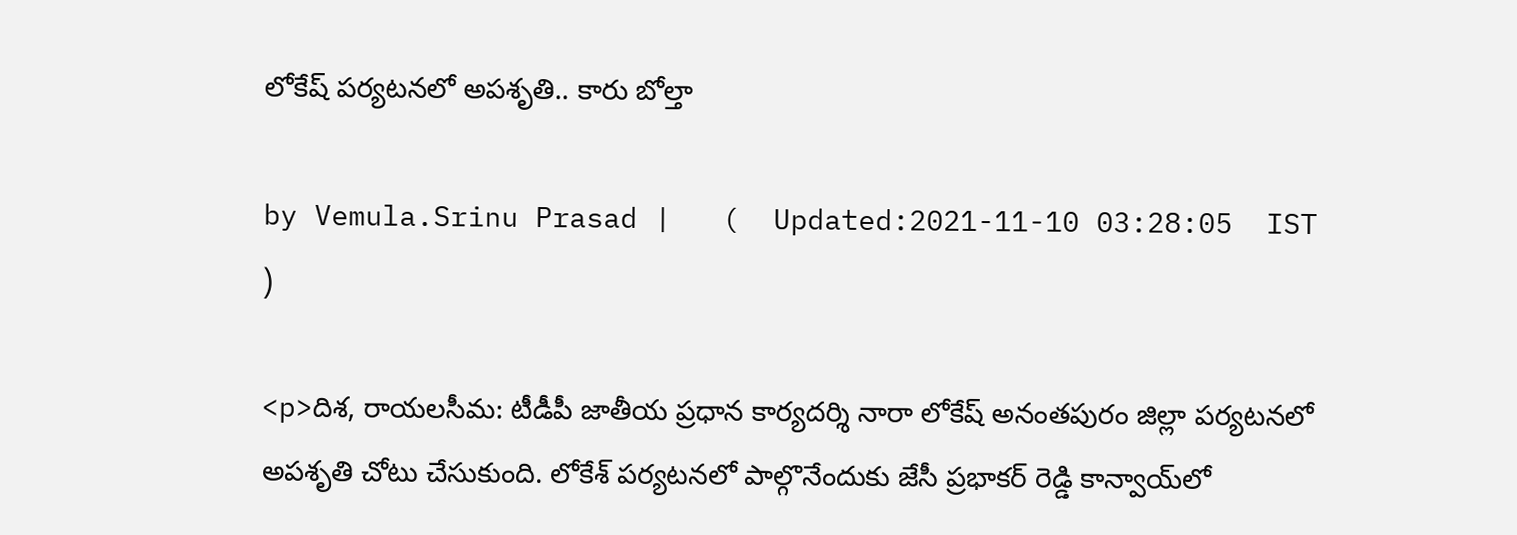లోకేష్ పర్యటనలో అపశృతి.. కారు బోల్తా

by Vemula.Srinu Prasad |   (  Updated:2021-11-10 03:28:05  IST  )

<p>దిశ, రాయలసీమ: టీడీపీ జాతీయ ప్రధాన కార్యదర్శి నారా లోకేష్ అనంతపురం జిల్లా పర్యటనలో అపశృతి చోటు చేసుకుంది. లోకేశ్ పర్యటనలో పాల్గొనేందుకు జేసీ ప్రభాకర్ రెడ్డి కాన్వాయ్‍లో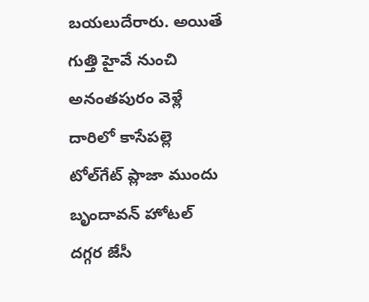బయలుదేరారు. అయితే గుత్తి హైవే నుంచి అనంతపురం వెళ్లే దారిలో కాసేపల్లె టోల్‌గేట్ ప్లాజా ముందు బృందావన్ హోటల్ దగ్గర జేసీ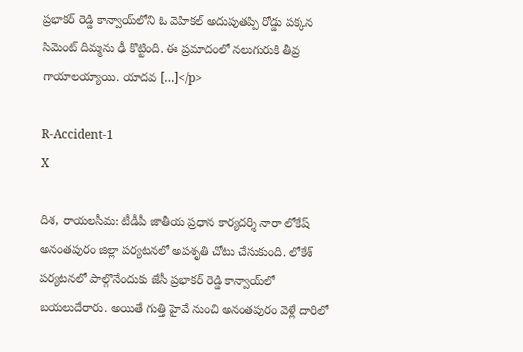ప్రభాకర్ రెడ్డి కాన్వాయ్‌లోని ఓ వెహికల్ అదుపుతప్పి రోడ్డు పక్కన సిమెంట్ దిమ్మను ఢీ కొట్టింది. ఈ ప్రమాదంలో నలుగురుకి తీవ్ర గాయాలయ్యాయి. యాదవ […]</p>

R-Accident-1
X

దిశ, రాయలసీమ: టీడీపీ జాతీయ ప్రధాన కార్యదర్శి నారా లోకేష్ అనంతపురం జిల్లా పర్యటనలో అపశృతి చోటు చేసుకుంది. లోకేశ్ పర్యటనలో పాల్గొనేందుకు జేసీ ప్రభాకర్ రెడ్డి కాన్వాయ్‍లో బయలుదేరారు. అయితే గుత్తి హైవే నుంచి అనంతపురం వెళ్లే దారిలో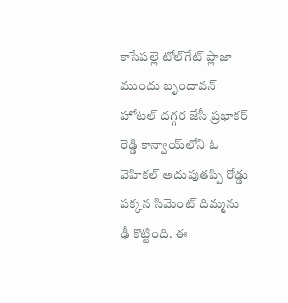కాసేపల్లె టోల్‌గేట్ ప్లాజా ముందు బృందావన్ హోటల్ దగ్గర జేసీ ప్రభాకర్ రెడ్డి కాన్వాయ్‌లోని ఓ వెహికల్ అదుపుతప్పి రోడ్డు పక్కన సిమెంట్ దిమ్మను ఢీ కొట్టింది. ఈ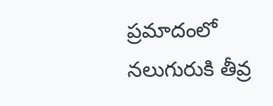ప్రమాదంలో నలుగురుకి తీవ్ర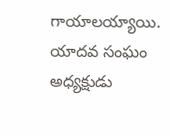గాయాలయ్యాయి. యాదవ సంఘం అధ్యక్షుడు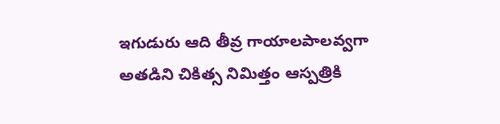ఇగుడురు ఆది తీవ్ర గాయాలపాలవ్వగా అతడిని చికిత్స నిమిత్తం ఆస్పత్రికి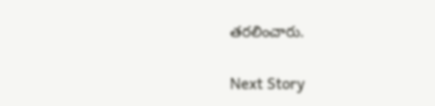తరలించారు.

Next Story